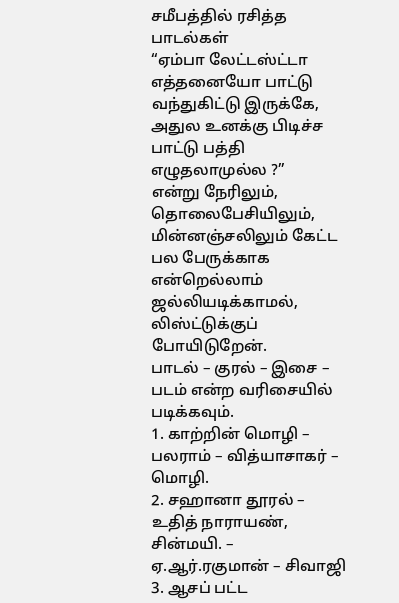சமீபத்தில் ரசித்த பாடல்கள்
“ஏம்பா லேட்டஸ்ட்டா எத்தனையோ பாட்டு வந்துகிட்டு இருக்கே, அதுல உனக்கு பிடிச்ச பாட்டு பத்தி எழுதலாமுல்ல ?”
என்று நேரிலும், தொலைபேசியிலும், மின்னஞ்சலிலும் கேட்ட பல பேருக்காக என்றெல்லாம் ஜல்லியடிக்காமல், லிஸ்ட்டுக்குப் போயிடுறேன்.
பாடல் – குரல் – இசை – படம் என்ற வரிசையில் படிக்கவும்.
1. காற்றின் மொழி – பலராம் – வித்யாசாகர் – மொழி.
2. சஹானா தூரல் – உதித் நாராயண், சின்மயி. – ஏ.ஆர்.ரகுமான் – சிவாஜி
3. ஆசப் பட்ட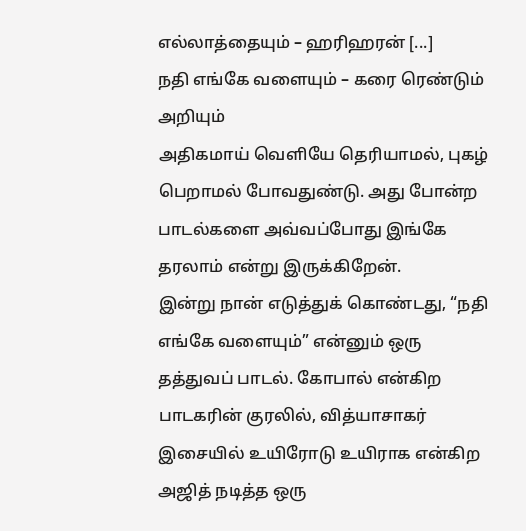எல்லாத்தையும் – ஹரிஹரன் [...]
நதி எங்கே வளையும் – கரை ரெண்டும் அறியும்
அதிகமாய் வெளியே தெரியாமல், புகழ் பெறாமல் போவதுண்டு. அது போன்ற பாடல்களை அவ்வப்போது இங்கே தரலாம் என்று இருக்கிறேன்.
இன்று நான் எடுத்துக் கொண்டது, “நதி எங்கே வளையும்” என்னும் ஒரு தத்துவப் பாடல். கோபால் என்கிற பாடகரின் குரலில், வித்யாசாகர் இசையில் உயிரோடு உயிராக என்கிற அஜித் நடித்த ஒரு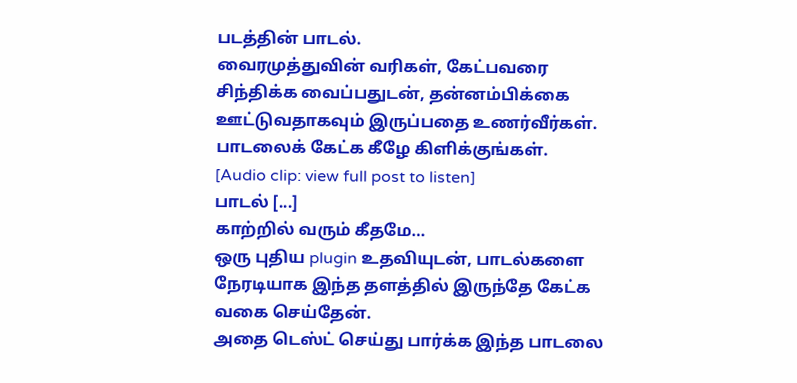படத்தின் பாடல்.
வைரமுத்துவின் வரிகள், கேட்பவரை சிந்திக்க வைப்பதுடன், தன்னம்பிக்கை ஊட்டுவதாகவும் இருப்பதை உணர்வீர்கள்.
பாடலைக் கேட்க கீழே கிளிக்குங்கள்.
[Audio clip: view full post to listen]
பாடல் [...]
காற்றில் வரும் கீதமே…
ஒரு புதிய plugin உதவியுடன், பாடல்களை நேரடியாக இந்த தளத்தில் இருந்தே கேட்க வகை செய்தேன்.
அதை டெஸ்ட் செய்து பார்க்க இந்த பாடலை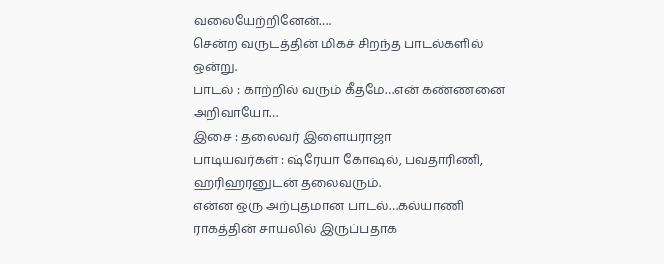வலையேற்றினேன்….
சென்ற வருடத்தின் மிகச் சிறந்த பாடல்களில் ஒன்று.
பாடல் : காற்றில் வரும் கீதமே…என் கண்ணனை அறிவாயோ…
இசை : தலைவர் இளையராஜா
பாடியவர்கள் : ஷ்ரேயா கோஷல், பவதாரிணி, ஹரிஹரனுடன் தலைவரும்.
என்ன ஒரு அற்புதமான பாடல்…கல்யாணி ராகத்தின் சாயலில் இருப்பதாக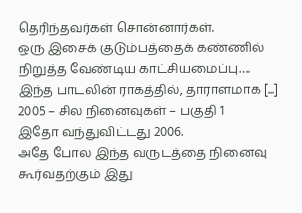தெரிந்தவர்கள் சொன்னார்கள்.
ஒரு இசைக் குடும்பத்தைக் கண்ணில் நிறுத்த வேண்டிய காட்சியமைப்பு….
இந்த பாடலின் ராகத்தில், தாராளமாக [...]
2005 – சில நினைவுகள் – பகுதி 1
இதோ வந்துவிட்டது 2006.
அதே போல இந்த வருடத்தை நினைவு கூர்வதற்கும் இது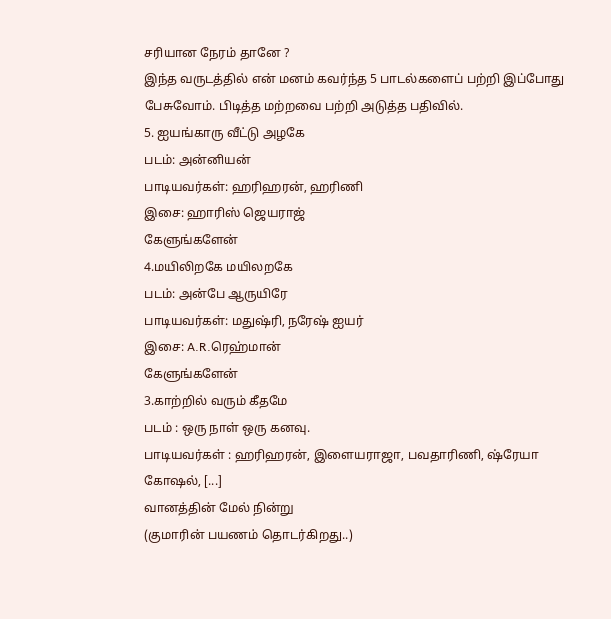சரியான நேரம் தானே ?
இந்த வருடத்தில் என் மனம் கவர்ந்த 5 பாடல்களைப் பற்றி இப்போது பேசுவோம். பிடித்த மற்றவை பற்றி அடுத்த பதிவில்.
5. ஐயங்காரு வீட்டு அழகே
படம்: அன்னியன்
பாடியவர்கள்: ஹரிஹரன், ஹரிணி
இசை: ஹாரிஸ் ஜெயராஜ்
கேளுங்களேன்
4.மயிலிறகே மயிலறகே
படம்: அன்பே ஆருயிரே
பாடியவர்கள்: மதுஷ்ரி, நரேஷ் ஐயர்
இசை: A.R.ரெஹ்மான்
கேளுங்களேன்
3.காற்றில் வரும் கீதமே
படம் : ஒரு நாள் ஒரு கனவு.
பாடியவர்கள் : ஹரிஹரன், இளையராஜா, பவதாரிணி, ஷ்ரேயா கோஷல், [...]
வானத்தின் மேல் நின்று
(குமாரின் பயணம் தொடர்கிறது..)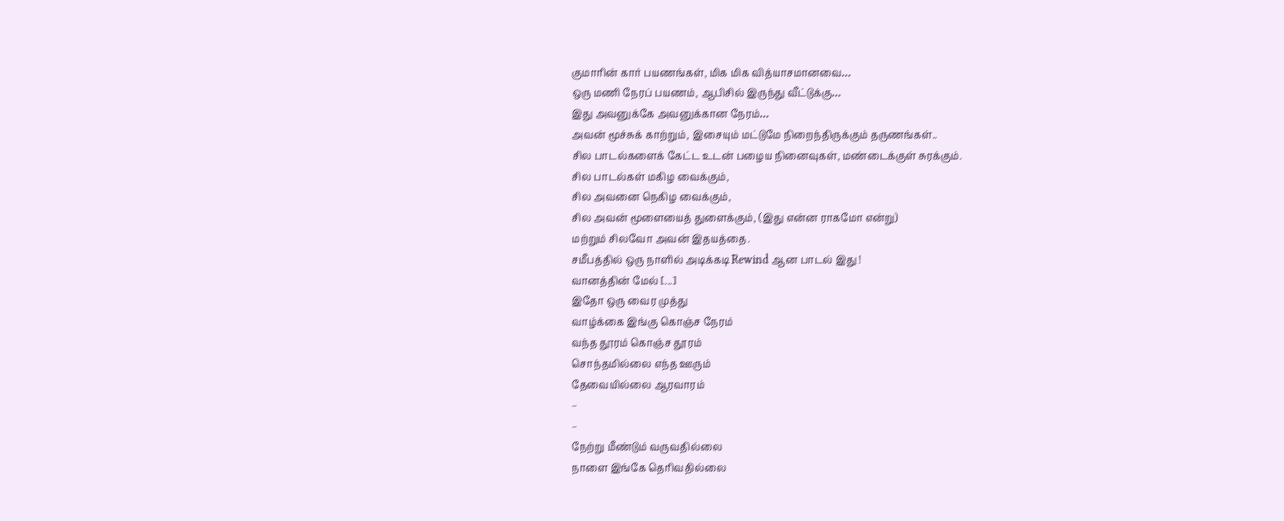குமாரின் கார் பயணங்கள், மிக மிக வித்யாசமானவை…
ஒரு மணி நேரப் பயணம், ஆபிசில் இருந்து வீட்டுக்கு…
இது அவனுக்கே அவனுக்கான நேரம்…
அவன் மூச்சுக் காற்றும், இசையும் மட்டுமே நிறைந்திருக்கும் தருணங்கள்..
சில பாடல்களைக் கேட்ட உடன் பழைய நினைவுகள், மண்டைக்குள் சுரக்கும்.
சில பாடல்கள் மகிழ வைக்கும்,
சில அவனை நெகிழ வைக்கும்,
சில அவன் மூளையைத் துளைக்கும், (இது என்ன ராகமோ என்று)
மற்றும் சிலவோ அவன் இதயத்தை.
சமீபத்தில் ஒரு நாளில் அடிக்கடி Rewind ஆன பாடல் இது !
வானத்தின் மேல் [...]
இதோ ஒரு வைர முத்து
வாழ்க்கை இங்கு கொஞ்ச நேரம்
வந்த தூரம் கொஞ்ச தூரம்
சொந்தமில்லை எந்த ஊரும்
தேவையில்லை ஆரவாரம்
–
–
நேற்று மீண்டும் வருவதில்லை
நாளை இங்கே தெரிவதில்லை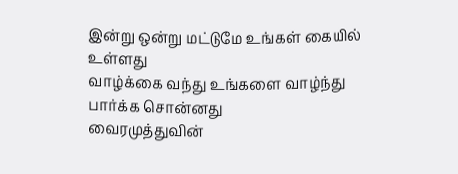இன்று ஒன்று மட்டுமே உங்கள் கையில் உள்ளது
வாழ்க்கை வந்து உங்களை வாழ்ந்து பார்க்க சொன்னது
வைரமுத்துவின்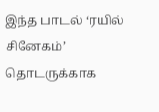இந்த பாடல் ‘ரயில் சினேகம்’ தொடருக்காக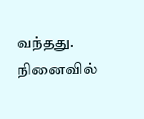வந்தது.
நினைவில்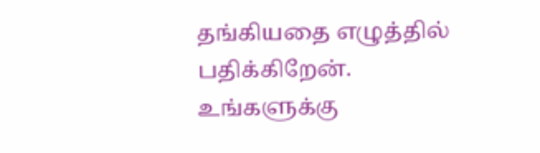தங்கியதை எழுத்தில் பதிக்கிறேன்.
உங்களுக்கு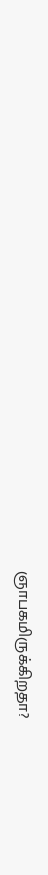ஞாபகமிருக்கிறதா?